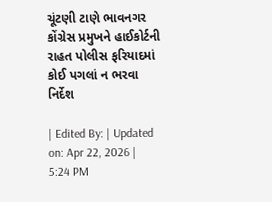ચૂંટણી ટાણે ભાવનગર કોંગ્રેસ પ્રમુખને હાઈકોર્ટની રાહત પોલીસ ફરિયાદમાં કોઈ પગલાં ન ભરવા નિર્દેશ

| Edited By: | Updated on: Apr 22, 2026 | 5:24 PM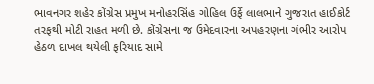ભાવનગર શહેર કોંગ્રેસ પ્રમુખ મનોહરસિંહ ગોહિલ ઉર્ફે લાલભાને ગુજરાત હાઈકોર્ટ તરફથી મોટી રાહત મળી છે. કોંગ્રેસના જ ઉમેદવારના અપહરણના ગંભીર આરોપ હેઠળ દાખલ થયેલી ફરિયાદ સામે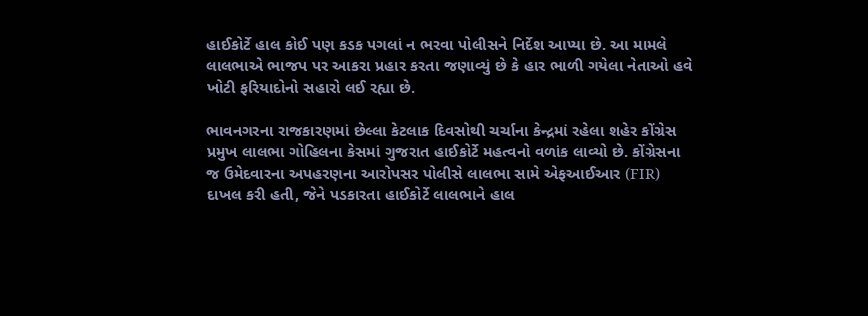હાઈકોર્ટે હાલ કોઈ પણ કડક પગલાં ન ભરવા પોલીસને નિર્દેશ આપ્યા છે. આ મામલે લાલભાએ ભાજપ પર આકરા પ્રહાર કરતા જણાવ્યું છે કે હાર ભાળી ગયેલા નેતાઓ હવે ખોટી ફરિયાદોનો સહારો લઈ રહ્યા છે.

ભાવનગરના રાજકારણમાં છેલ્લા કેટલાક દિવસોથી ચર્ચાના કેન્દ્રમાં રહેલા શહેર કોંગ્રેસ પ્રમુખ લાલભા ગોહિલના કેસમાં ગુજરાત હાઈકોર્ટે મહત્વનો વળાંક લાવ્યો છે. કોંગ્રેસના જ ઉમેદવારના અપહરણના આરોપસર પોલીસે લાલભા સામે એફઆઈઆર (FIR) દાખલ કરી હતી, જેને પડકારતા હાઈકોર્ટે લાલભાને હાલ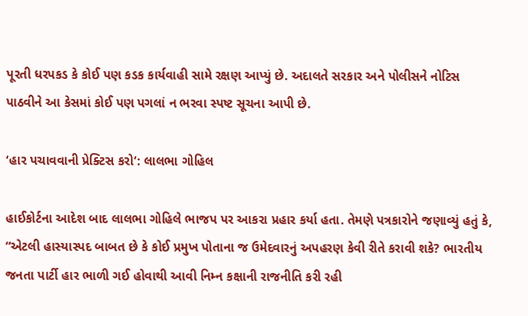પૂરતી ધરપકડ કે કોઈ પણ કડક કાર્યવાહી સામે રક્ષણ આપ્યું છે. અદાલતે સરકાર અને પોલીસને નોટિસ પાઠવીને આ કેસમાં કોઈ પણ પગલાં ન ભરવા સ્પષ્ટ સૂચના આપી છે.

‘હાર પચાવવાની પ્રેક્ટિસ કરો’: લાલભા ગોહિલ

હાઈકોર્ટના આદેશ બાદ લાલભા ગોહિલે ભાજપ પર આકરા પ્રહાર કર્યા હતા. તેમણે પત્રકારોને જણાવ્યું હતું કે, “એટલી હાસ્યાસ્પદ બાબત છે કે કોઈ પ્રમુખ પોતાના જ ઉમેદવારનું અપહરણ કેવી રીતે કરાવી શકે? ભારતીય જનતા પાર્ટી હાર ભાળી ગઈ હોવાથી આવી નિમ્ન કક્ષાની રાજનીતિ કરી રહી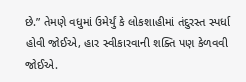છે.” તેમણે વધુમાં ઉમેર્યું કે લોકશાહીમાં તંદુરસ્ત સ્પર્ધા હોવી જોઈએ, હાર સ્વીકારવાની શક્તિ પણ કેળવવી જોઈએ.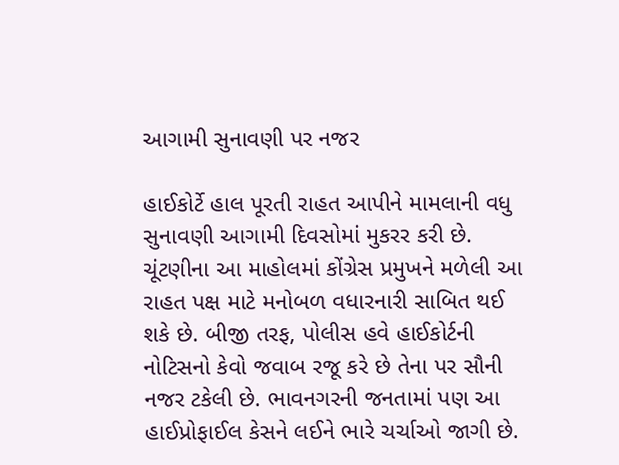આગામી સુનાવણી પર નજર

હાઈકોર્ટે હાલ પૂરતી રાહત આપીને મામલાની વધુ સુનાવણી આગામી દિવસોમાં મુકરર કરી છે. ચૂંટણીના આ માહોલમાં કોંગ્રેસ પ્રમુખને મળેલી આ રાહત પક્ષ માટે મનોબળ વધારનારી સાબિત થઈ શકે છે. બીજી તરફ, પોલીસ હવે હાઈકોર્ટની નોટિસનો કેવો જવાબ રજૂ કરે છે તેના પર સૌની નજર ટકેલી છે. ભાવનગરની જનતામાં પણ આ હાઈપ્રોફાઈલ કેસને લઈને ભારે ચર્ચાઓ જાગી છે.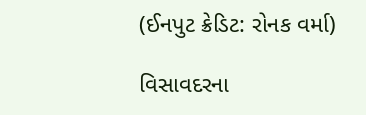(ઈનપુટ ક્રેડિટ: રોનક વર્મા)

વિસાવદરના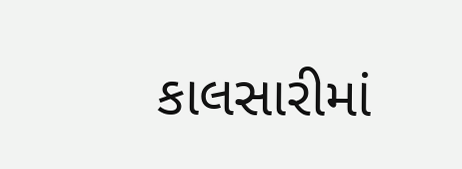કાલસારીમાં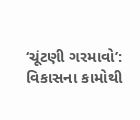‘ચૂંટણી ગરમાવો’: વિકાસના કામોથી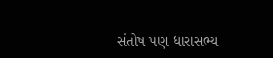સંતોષ પણ ધારાસભ્ય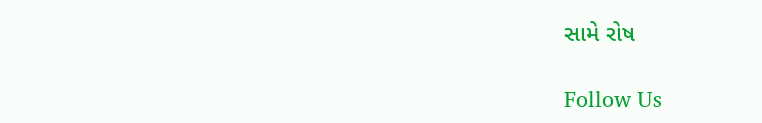સામે રોષ

Follow Us